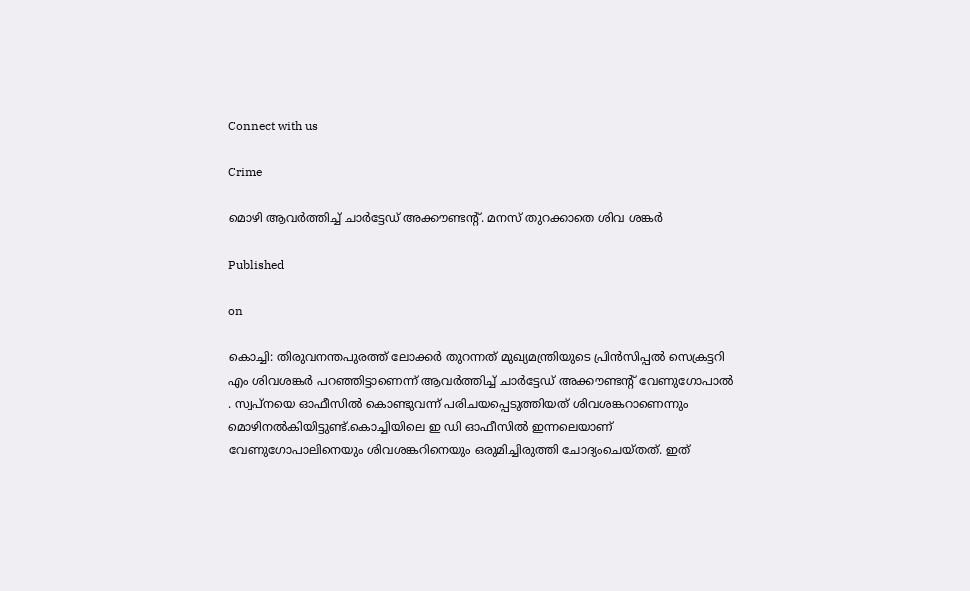Connect with us

Crime

മൊഴി ആവർത്തിച്ച് ചാർട്ടേഡ് അക്കൗണ്ടന്റ്. മനസ് തുറക്കാതെ ശിവ ശങ്കർ

Published

on

കൊച്ചി: തിരുവനന്തപുരത്ത് ലോക്കർ തുറന്നത് മുഖ്യമന്ത്രിയുടെ പ്രിൻസിപ്പൽ സെക്രട്ടറി എം ശിവശങ്കർ പറഞ്ഞിട്ടാണെന്ന് ആവർത്തിച്ച് ചാർട്ടേഡ് അക്കൗണ്ടന്റ് വേണുഗോപാൽ . സ്വപ്നയെ ഓഫീസിൽ കൊണ്ടുവന്ന് പരിചയപ്പെടുത്തിയത് ശിവശങ്കറാണെന്നും മൊഴിനൽകിയിട്ടുണ്ട്.കൊച്ചിയിലെ ഇ ഡി ഓഫീസിൽ ഇന്നലെയാണ് വേണുഗോപാലിനെയും ശിവശങ്കറിനെയും ഒരുമിച്ചിരുത്തി ചോദ്യംചെയ്തത്. ഇത്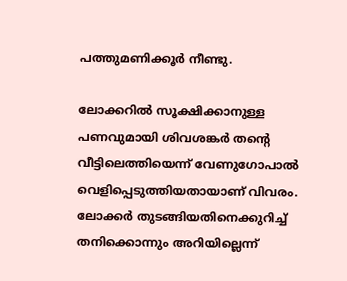പത്തുമണിക്കൂർ നീണ്ടു.

ലോക്കറിൽ സൂക്ഷിക്കാനുള്ള പണവുമായി ശിവശങ്കർ തന്റെ വീട്ടിലെത്തിയെന്ന് വേണുഗോപാൽ വെളിപ്പെടുത്തിയതായാണ് വിവരം. ലോക്കർ തുടങ്ങിയതിനെക്കുറിച്ച് തനിക്കൊന്നും അറിയില്ലെന്ന്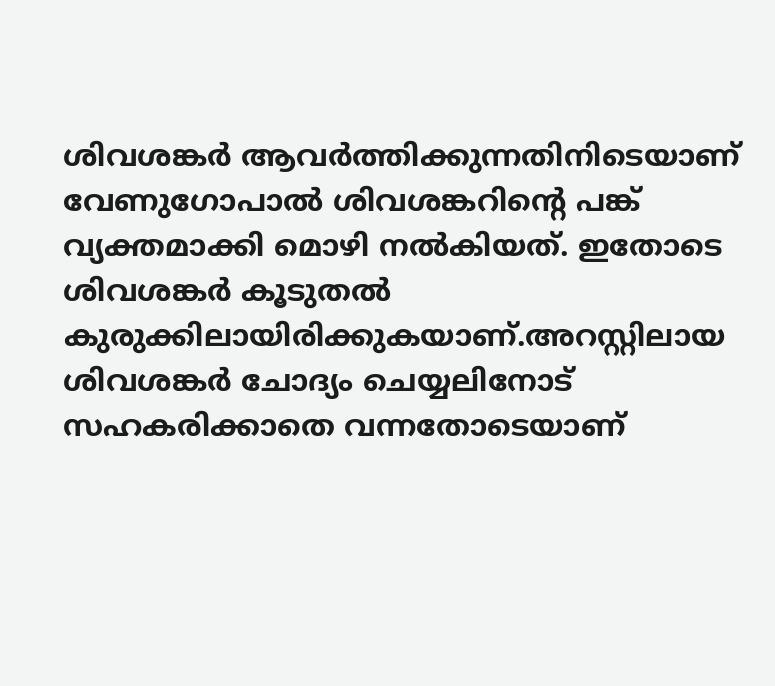ശിവശങ്കർ ആവർത്തിക്കുന്നതിനിടെയാണ് വേണുഗോപാൽ ശിവശങ്കറിന്റെ പങ്ക് വ്യക്തമാക്കി മൊഴി നൽകിയത്. ഇതോടെ ശിവശങ്കർ കൂടുതൽ കുരുക്കിലായിരിക്കുകയാണ്.അറസ്റ്റിലായ ശിവശങ്കർ ചോദ്യം ചെയ്യലിനോട് സഹകരിക്കാതെ വന്നതോടെയാണ്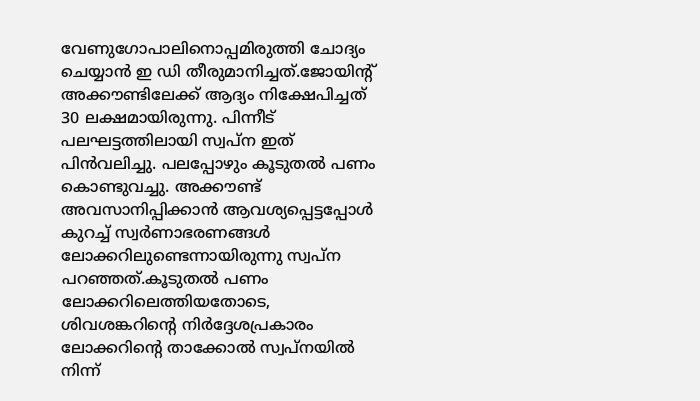വേണുഗോപാലിനൊപ്പമിരുത്തി ചോദ്യം ചെയ്യാൻ ഇ ഡി തീരുമാനിച്ചത്.ജോയിന്റ് അക്കൗണ്ടിലേക്ക് ആദ്യം നിക്ഷേപിച്ചത് 30 ലക്ഷമായിരുന്നു. പിന്നീട് പലഘട്ടത്തിലായി സ്വപ്ന ഇത് പിൻവലിച്ചു. പലപ്പോഴും കൂടുതൽ പണം കൊണ്ടുവച്ചു. അക്കൗണ്ട് അവസാനിപ്പിക്കാൻ ആവശ്യപ്പെട്ടപ്പോൾ കുറച്ച് സ്വർണാഭരണങ്ങൾ ലോക്കറിലുണ്ടെന്നായിരുന്നു സ്വപ്ന പറഞ്ഞത്.കൂടുതൽ പണം ലോക്കറിലെത്തിയതോടെ, ശിവശങ്കറിന്റെ നിർദ്ദേശപ്രകാരം ലോക്കറിന്റെ താക്കോൽ സ്വപ്‌നയിൽ നിന്ന്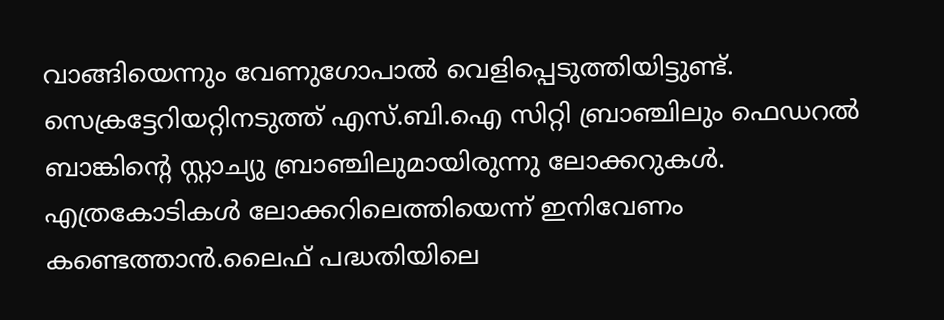വാങ്ങിയെന്നും വേണുഗോപാൽ വെളിപ്പെടുത്തിയിട്ടുണ്ട്. സെക്രട്ടേറിയറ്റിനടുത്ത് എസ്.ബി.ഐ സിറ്റി ബ്രാഞ്ചിലും ഫെഡറൽ ബാങ്കിന്റെ സ്റ്റാച്യു ബ്രാഞ്ചിലുമായിരുന്നു ലോക്കറുകൾ. എത്രകോടികൾ ലോക്കറിലെത്തിയെന്ന് ഇനിവേണം കണ്ടെത്താൻ.ലൈഫ് പദ്ധതിയിലെ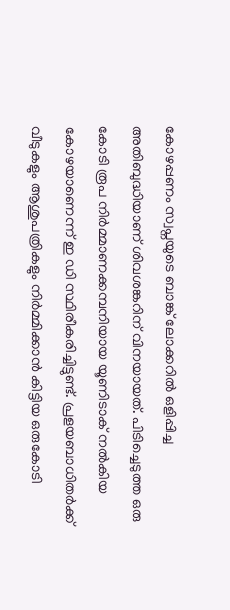കോഴപ്പണം സ്വപ്നയുടെ ബാങ്ക് ലോക്കറിൽ ഒളിപ്പിച്ച അതിബുദ്ധിയാണ് ശിവശങ്കറിന് വിനയായത്. പിടിച്ചെടുത്ത ഒരു കോടി രൂപ നിർമ്മാണക്കമ്പനിയായ യൂണിടാക് നൽകിയ കോഴയാണെന്ന് ഇ ഡി സ്ഥിരീകരിച്ചിട്ടുണ്ട്. പ്രളയബാധിതർക്ക് വീടുകളും ആശുപത്രികളും നിർമ്മിക്കാൻ കിട്ടിയ ഒരുകോടി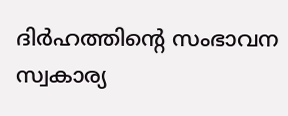ദിർഹത്തിന്റെ സംഭാവന സ്വകാര്യ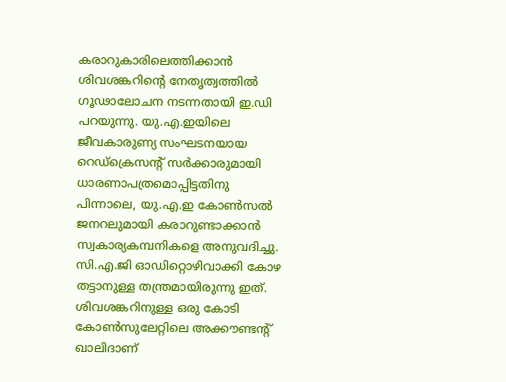കരാറുകാരിലെത്തിക്കാൻ ശിവശങ്കറിന്റെ നേതൃത്വത്തിൽ ഗൂഢാലോചന നടന്നതായി ഇ.ഡി പറയുന്നു. യു.എ.ഇയിലെ ജീവകാരുണ്യ സംഘടനയായ റെഡ്ക്രെസന്റ് സർക്കാരുമായി ധാരണാപത്രമൊപ്പിട്ടതിനു പിന്നാലെ, യു.എ.ഇ കോൺസൽ ജനറലുമായി കരാറുണ്ടാക്കാൻ സ്വകാര്യകമ്പനികളെ അനുവദിച്ചു. സി.എ.ജി ഓഡിറ്റൊഴിവാക്കി കോഴ തട്ടാനുള്ള തന്ത്രമായിരുന്നു ഇത്. ശിവശങ്കറിനുള്ള ഒരു കോടി കോൺസുലേറ്റിലെ അക്കൗണ്ടന്റ് ഖാലിദാണ്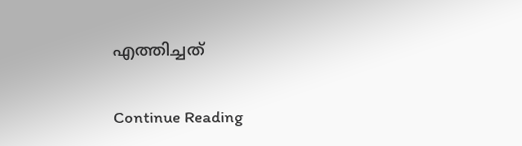എത്തിച്ചത്

Continue Reading